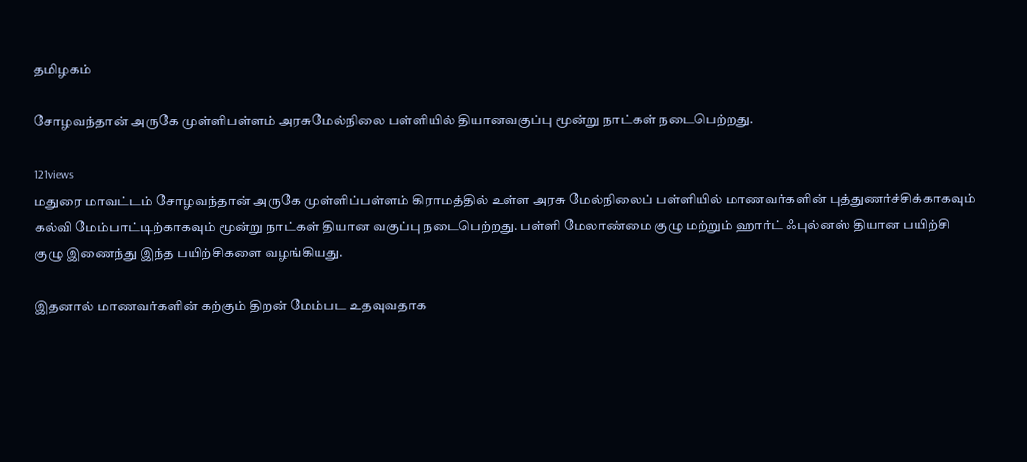தமிழகம்

சோழவந்தான் அருகே முள்ளிபள்ளம் அரசுமேல்நிலை பள்ளியில் தியானவகுப்பு மூன்று நாட்கள் நடைபெற்றது.

121views
மதுரை மாவட்டம் சோழவந்தான் அருகே முள்ளிப்பள்ளம் கிராமத்தில் உள்ள அரசு மேல்நிலைப் பள்ளியில் மாணவர்களின் புத்துணர்ச்சிக்காகவும் கல்வி மேம்பாட்டிற்காகவும் மூன்று நாட்கள் தியான வகுப்பு நடைபெற்றது. பள்ளி மேலாண்மை குழு மற்றும் ஹார்ட் ஃபுல்னஸ் தியான பயிற்சி குழு இணைந்து இந்த பயிற்சிகளை வழங்கியது.

இதனால் மாணவர்களின் கற்கும் திறன் மேம்பட உதவுவதாக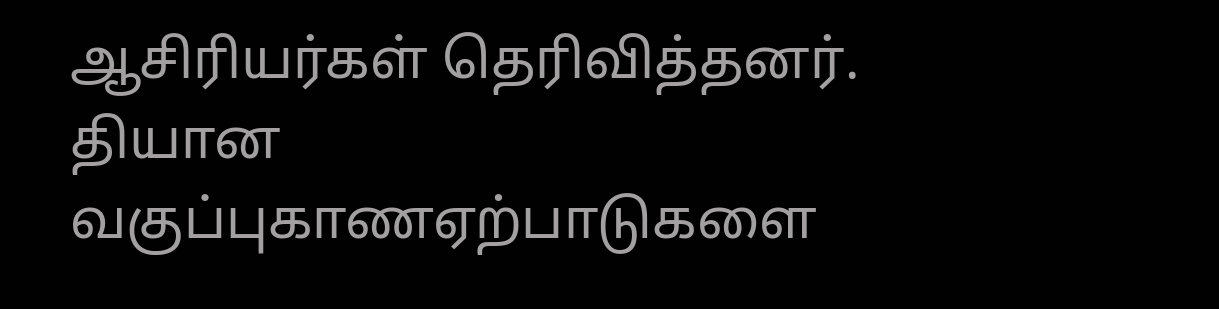ஆசிரியர்கள் தெரிவித்தனர். தியான வகுப்புகாணஏற்பாடுகளை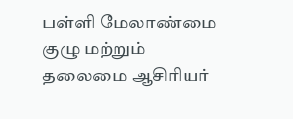பள்ளி மேலாண்மை குழு மற்றும் தலைமை ஆசிரியர்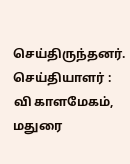செய்திருந்தனர்.
செய்தியாளர் : வி காளமேகம், மதுரை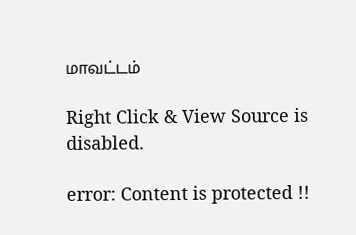மாவட்டம்

Right Click & View Source is disabled.

error: Content is protected !!